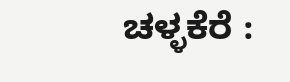ಚಳ್ಳಕೆರೆ :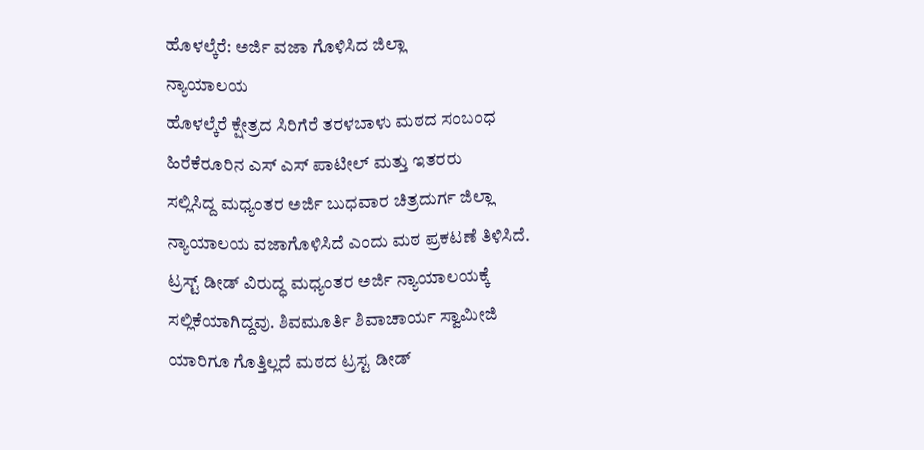ಹೊಳಲ್ಕೆರೆ: ಅರ್ಜಿ ವಜಾ ಗೊಳಿಸಿದ ಜಿಲ್ಲಾ
ನ್ಯಾಯಾಲಯ
ಹೊಳಲ್ಕೆರೆ ಕ್ಷೇತ್ರದ ಸಿರಿಗೆರೆ ತರಳಬಾಳು ಮಠದ ಸಂಬಂಧ
ಹಿರೆಕೆರೂರಿನ ಎಸ್ ಎಸ್ ಪಾಟೀಲ್ ಮತ್ತು ಇತರರು
ಸಲ್ಲಿಸಿದ್ದ ಮಧ್ಯಂತರ ಅರ್ಜಿ ಬುಧವಾರ ಚಿತ್ರದುರ್ಗ ಜಿಲ್ಲಾ
ನ್ಯಾಯಾಲಯ ವಜಾಗೊಳಿಸಿದೆ ಎಂದು ಮಠ ಪ್ರಕಟಣೆ ತಿಳಿಸಿದೆ.
ಟ್ರಸ್ಟ್ ಡೀಡ್ ವಿರುದ್ಧ ಮಧ್ಯಂತರ ಅರ್ಜಿ ನ್ಯಾಯಾಲಯಕ್ಕೆ
ಸಲ್ಲಿಕೆಯಾಗಿದ್ದವು. ಶಿವಮೂರ್ತಿ ಶಿವಾಚಾರ್ಯ ಸ್ವಾಮೀಜಿ
ಯಾರಿಗೂ ಗೊತ್ತಿಲ್ಲದೆ ಮಠದ ಟ್ರಸ್ಟ ಡೀಡ್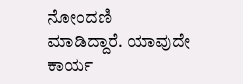ನೋಂದಣಿ
ಮಾಡಿದ್ದಾರೆ. ಯಾವುದೇ ಕಾರ್ಯ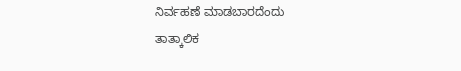ನಿರ್ವಹಣೆ ಮಾಡಬಾರದೆಂದು
ತಾತ್ಕಾಲಿಕ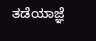ತಡೆಯಾಜ್ಞೆ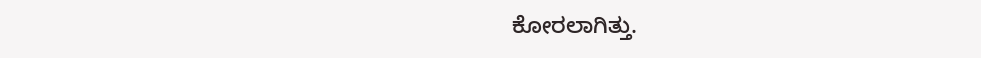ಕೋರಲಾಗಿತ್ತು.